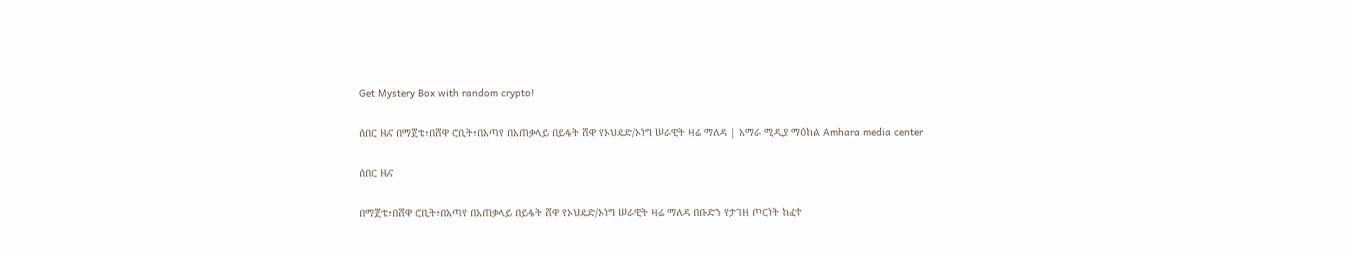Get Mystery Box with random crypto!

ሰበር ዜና በማጀቴ፣በሸዋ ሮቢት፣በአጣየ በአጠቃላይ በይፋት ሸዋ የኦህዴድ/ኦነግ ሠራዊት ዛሬ ማለዳ | አማራ ሚዲያ ማዕከል Amhara media center

ሰበር ዜና

በማጀቴ፣በሸዋ ሮቢት፣በአጣየ በአጠቃላይ በይፋት ሸዋ የኦህዴድ/ኦነግ ሠራዊት ዛሬ ማለዳ በቡድን የታገዘ ጦርነት ከፈተ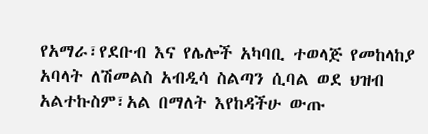የአማራ፣የደቡብ እና የሌሎች አካባቢ ተወላጅ የመከላከያ አባላት ለሽመልስ አብዲሳ ስልጣን ሲባል ወደ ህዝብ አልተኩስም፣አል በማለት እየከዳችሁ ውጡ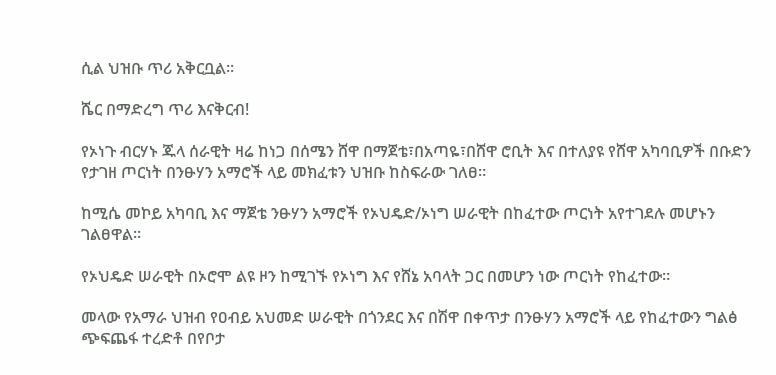ሲል ህዝቡ ጥሪ አቅርቧል።

ሼር በማድረግ ጥሪ እናቅርብ!

የኦነጉ ብርሃኑ ጁላ ሰራዊት ዛሬ ከነጋ በሰሜን ሸዋ በማጀቴ፣በአጣዬ፣በሸዋ ሮቢት እና በተለያዩ የሸዋ አካባቢዎች በቡድን የታገዘ ጦርነት በንፁሃን አማሮች ላይ መክፈቱን ህዝቡ ከስፍራው ገለፀ።

ከሚሴ መኮይ አካባቢ እና ማጀቴ ንፁሃን አማሮች የኦህዴድ/ኦነግ ሠራዊት በከፈተው ጦርነት አየተገደሉ መሆኑን ገልፀዋል።

የኦህዴድ ሠራዊት በኦሮሞ ልዩ ዞን ከሚገኙ የኦነግ እና የሸኔ አባላት ጋር በመሆን ነው ጦርነት የከፈተው።

መላው የአማራ ህዝብ የዐብይ አህመድ ሠራዊት በጎንደር እና በሽዋ በቀጥታ በንፁሃን አማሮች ላይ የከፈተውን ግልፅ ጭፍጨፋ ተረድቶ በየቦታ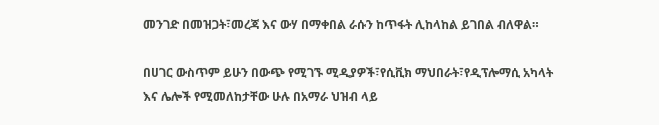መንገድ በመዝጋት፣መረጃ እና ውሃ በማቀበል ራሱን ከጥፋት ሊከላከል ይገበል ብለዋል።

በሀገር ውስጥም ይሁን በውጭ የሚገኙ ሚዲያዎች፣የሲቪክ ማህበራት፣የዲፕሎማሲ አካላት እና ሌሎች የሚመለከታቸው ሁሉ በአማራ ህዝብ ላይ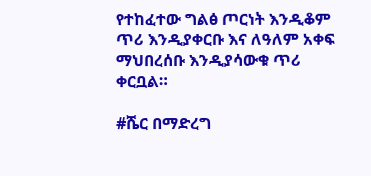የተከፈተው ግልፅ ጦርነት እንዲቆም ጥሪ እንዲያቀርቡ እና ለዓለም አቀፍ ማህበረሰቡ እንዲያሳውቁ ጥሪ ቀርቧል።

#ሼር በማድረግ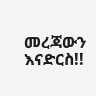መረጃውን እናድርስ!!